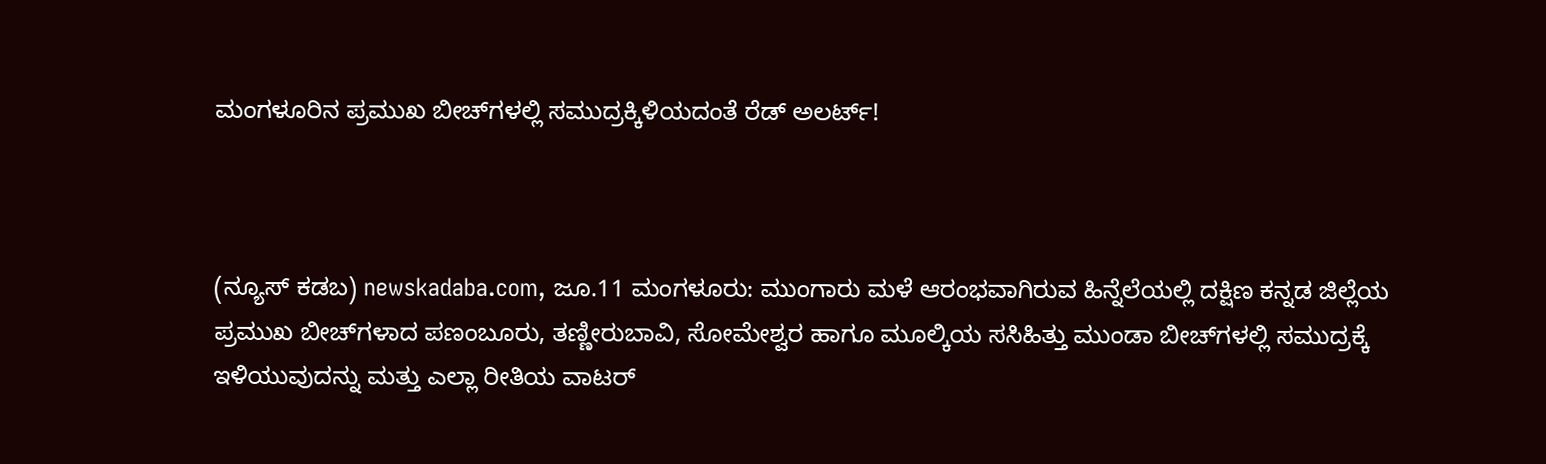ಮಂಗಳೂರಿನ ಪ್ರಮುಖ ಬೀಚ್‌ಗಳಲ್ಲಿ ಸಮುದ್ರಕ್ಕಿಳಿಯದಂತೆ ರೆಡ್ ಅಲರ್ಟ್!



(ನ್ಯೂಸ್‌ ಕಡಬ) newskadaba.com, ಜೂ.11 ಮಂಗಳೂರು: ಮುಂಗಾರು ಮಳೆ ಆರಂಭವಾಗಿರುವ ಹಿನ್ನೆಲೆಯಲ್ಲಿ ದಕ್ಷಿಣ ಕನ್ನಡ ಜಿಲ್ಲೆಯ ಪ್ರಮುಖ ಬೀಚ್‌ಗಳಾದ ಪಣಂಬೂರು, ತಣ್ಣೀರುಬಾವಿ, ಸೋಮೇಶ್ವರ ಹಾಗೂ ಮೂಲ್ಕಿಯ ಸಸಿಹಿತ್ತು ಮುಂಡಾ ಬೀಚ್‌ಗಳಲ್ಲಿ ಸಮುದ್ರಕ್ಕೆ ಇಳಿಯುವುದನ್ನು ಮತ್ತು ಎಲ್ಲಾ ರೀತಿಯ ವಾಟರ್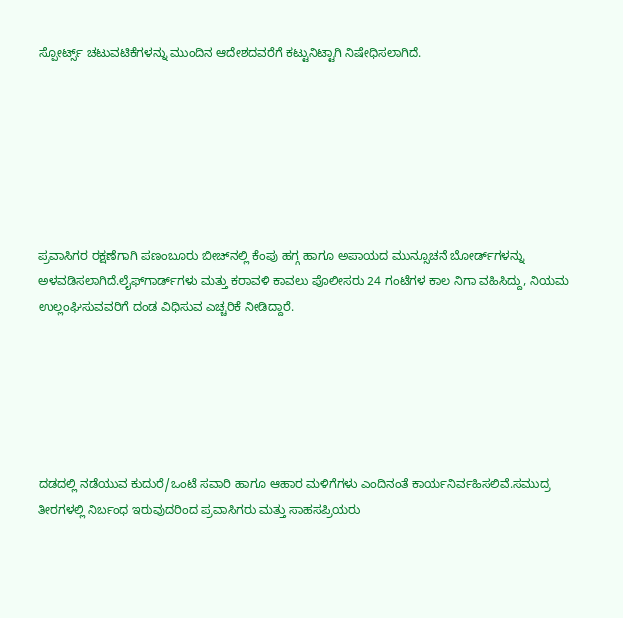ಸ್ಪೋರ್ಟ್ಸ್ ಚಟುವಟಿಕೆಗಳನ್ನು ಮುಂದಿನ ಆದೇಶದವರೆಗೆ ಕಟ್ಟುನಿಟ್ಟಾಗಿ ನಿಷೇಧಿಸಲಾಗಿದೆ.







ಪ್ರವಾಸಿಗರ ರಕ್ಷಣೆಗಾಗಿ ಪಣಂಬೂರು ಬೀಚ್‌ನಲ್ಲಿ ಕೆಂಪು ಹಗ್ಗ ಹಾಗೂ ಅಪಾಯದ ಮುನ್ಸೂಚನೆ ಬೋರ್ಡ್‌ಗಳನ್ನು ಅಳವಡಿಸಲಾಗಿದೆ.ಲೈಫ್‌ಗಾರ್ಡ್‌ಗಳು ಮತ್ತು ಕರಾವಳಿ ಕಾವಲು ಪೊಲೀಸರು 24 ಗಂಟೆಗಳ ಕಾಲ ನಿಗಾ ವಹಿಸಿದ್ದು, ನಿಯಮ ಉಲ್ಲಂಘಿಸುವವರಿಗೆ ದಂಡ ವಿಧಿಸುವ ಎಚ್ಚರಿಕೆ ನೀಡಿದ್ದಾರೆ.






ದಡದಲ್ಲಿ ನಡೆಯುವ ಕುದುರೆ/ಒಂಟೆ ಸವಾರಿ ಹಾಗೂ ಆಹಾರ ಮಳಿಗೆಗಳು ಎಂದಿನಂತೆ ಕಾರ್ಯನಿರ್ವಹಿಸಲಿವೆ.ಸಮುದ್ರ ತೀರಗಳಲ್ಲಿ ನಿರ್ಬಂಧ ಇರುವುದರಿಂದ ಪ್ರವಾಸಿಗರು ಮತ್ತು ಸಾಹಸಪ್ರಿಯರು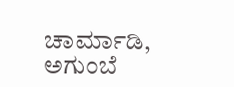ಚಾರ್ಮಾಡಿ, ಅಗುಂಬೆ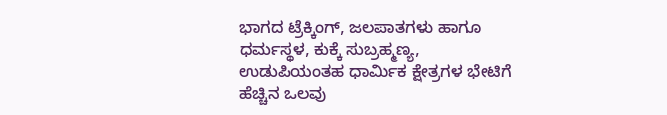ಭಾಗದ ಟ್ರೆಕ್ಕಿಂಗ್, ಜಲಪಾತಗಳು ಹಾಗೂ ಧರ್ಮಸ್ಥಳ, ಕುಕ್ಕೆ ಸುಬ್ರಹ್ಮಣ್ಯ, ಉಡುಪಿಯಂತಹ ಧಾರ್ಮಿಕ ಕ್ಷೇತ್ರಗಳ ಭೇಟಿಗೆ ಹೆಚ್ಚಿನ ಒಲವು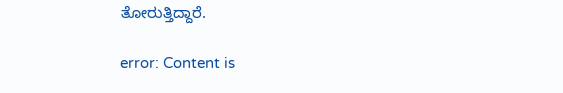ತೋರುತ್ತಿದ್ದಾರೆ.

error: Content is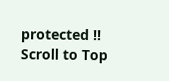protected !!
Scroll to Top